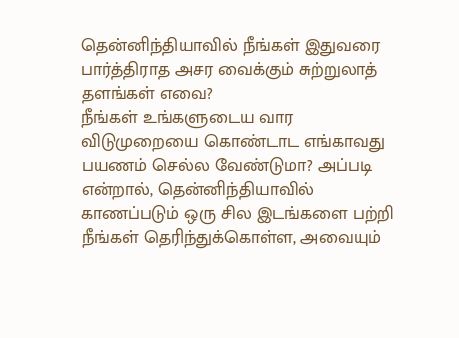தென்னிந்தியாவில் நீங்கள் இதுவரை பார்த்திராத அசர வைக்கும் சுற்றுலாத் தளங்கள் எவை?
நீங்கள் உங்களுடைய வார விடுமுறையை கொண்டாட எங்காவது பயணம் செல்ல வேண்டுமா? அப்படி என்றால், தென்னிந்தியாவில் காணப்படும் ஒரு சில இடங்களை பற்றி நீங்கள் தெரிந்துக்கொள்ள, அவையும்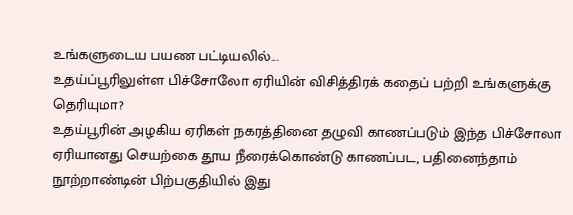உங்களுடைய பயண பட்டியலில்...
உதய்ப்பூரிலுள்ள பிச்சோலோ ஏரியின் விசித்திரக் கதைப் பற்றி உங்களுக்கு தெரியுமா?
உதய்பூரின் அழகிய ஏரிகள் நகரத்தினை தழுவி காணப்படும் இந்த பிச்சோலா ஏரியானது செயற்கை தூய நீரைக்கொண்டு காணப்பட, பதினைந்தாம் நூற்றாண்டின் பிற்பகுதியில் இது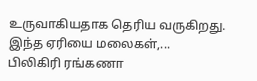உருவாகியதாக தெரிய வருகிறது. இந்த ஏரியை மலைகள்,...
பிலிகிரி ரங்கணா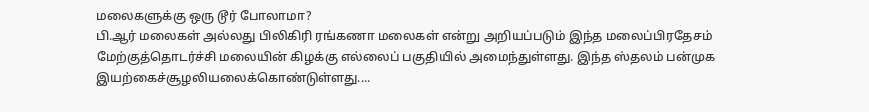மலைகளுக்கு ஒரு டூர் போலாமா?
பி.ஆர் மலைகள் அல்லது பிலிகிரி ரங்கணா மலைகள் என்று அறியப்படும் இந்த மலைப்பிரதேசம் மேற்குத்தொடர்ச்சி மலையின் கிழக்கு எல்லைப் பகுதியில் அமைந்துள்ளது. இந்த ஸ்தலம் பன்முக இயற்கைச்சூழலியலைக்கொண்டுள்ளது....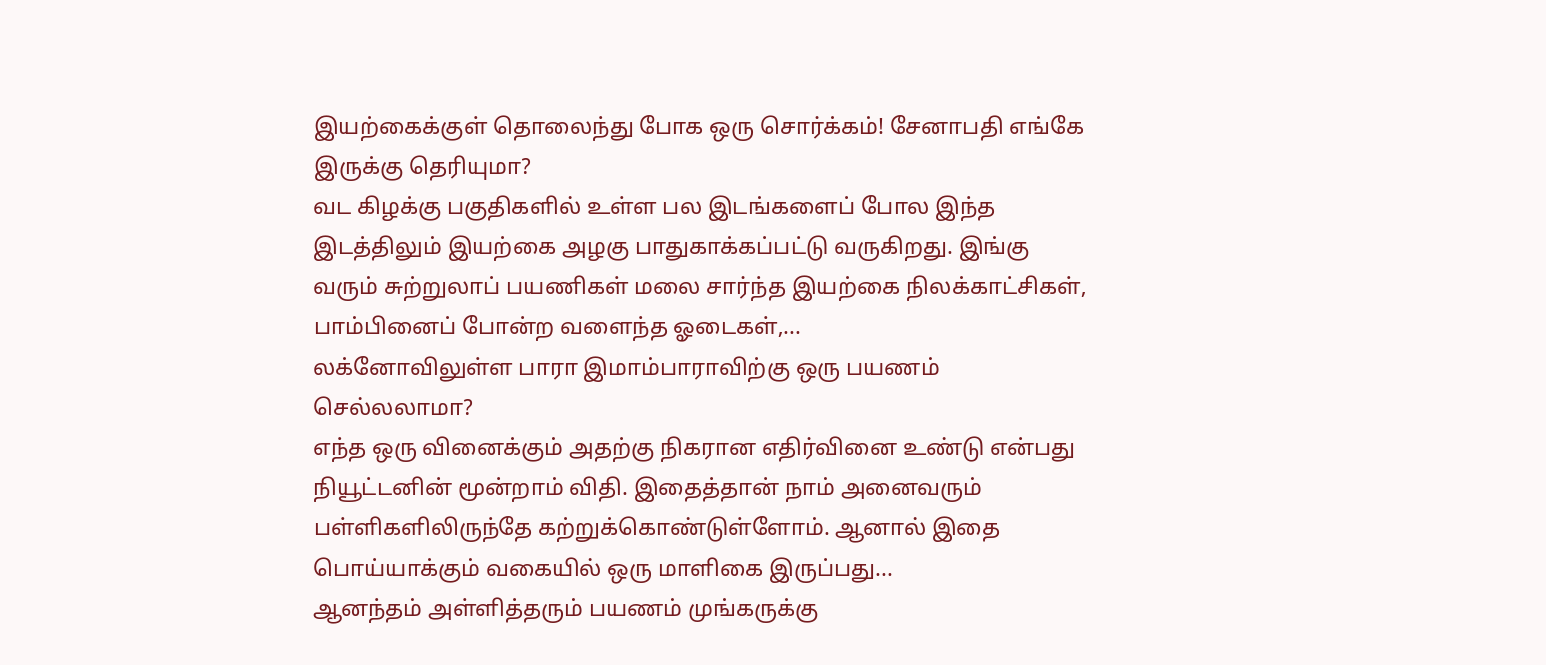இயற்கைக்குள் தொலைந்து போக ஒரு சொர்க்கம்! சேனாபதி எங்கே இருக்கு தெரியுமா?
வட கிழக்கு பகுதிகளில் உள்ள பல இடங்களைப் போல இந்த இடத்திலும் இயற்கை அழகு பாதுகாக்கப்பட்டு வருகிறது. இங்கு வரும் சுற்றுலாப் பயணிகள் மலை சார்ந்த இயற்கை நிலக்காட்சிகள், பாம்பினைப் போன்ற வளைந்த ஓடைகள்,...
லக்னோவிலுள்ள பாரா இமாம்பாராவிற்கு ஒரு பயணம் செல்லலாமா?
எந்த ஒரு வினைக்கும் அதற்கு நிகரான எதிர்வினை உண்டு என்பது நியூட்டனின் மூன்றாம் விதி. இதைத்தான் நாம் அனைவரும் பள்ளிகளிலிருந்தே கற்றுக்கொண்டுள்ளோம். ஆனால் இதை பொய்யாக்கும் வகையில் ஒரு மாளிகை இருப்பது...
ஆனந்தம் அள்ளித்தரும் பயணம் முங்கருக்கு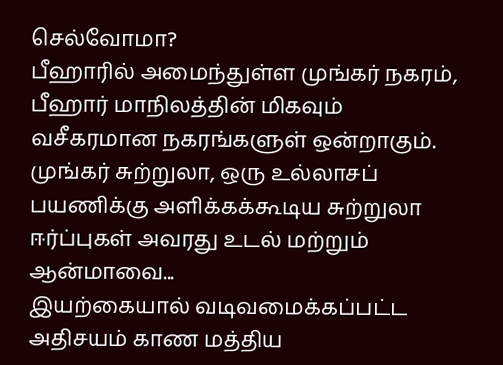செல்வோமா?
பீஹாரில் அமைந்துள்ள முங்கர் நகரம், பீஹார் மாநிலத்தின் மிகவும் வசீகரமான நகரங்களுள் ஒன்றாகும். முங்கர் சுற்றுலா, ஒரு உல்லாசப் பயணிக்கு அளிக்கக்கூடிய சுற்றுலா ஈர்ப்புகள் அவரது உடல் மற்றும் ஆன்மாவை...
இயற்கையால் வடிவமைக்கப்பட்ட அதிசயம் காண மத்திய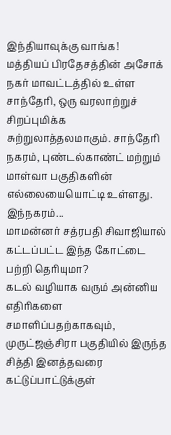இந்தியாவுக்கு வாங்க!
மத்தியப் பிரதேசத்தின் அசோக் நகர் மாவட்டத்தில் உள்ள சாந்தேரி, ஒரு வரலாற்றுச் சிறப்புமிக்க சுற்றுலாத்தலமாகும். சாந்தேரி நகரம், புண்டல்காண்ட் மற்றும் மாள்வா பகுதிகளின் எல்லையையொட்டி உள்ளது. இந்நகரம்...
மாமன்னர் சத்ரபதி சிவாஜியால் கட்டப்பட்ட இந்த கோட்டை பற்றி தெரியுமா?
கடல் வழியாக வரும் அன்னிய எதிரிகளை சமாளிப்பதற்காகவும், முருட்ஜஞ்சிரா பகுதியில் இருந்த சித்தி இனத்தவரை கட்டுப்பாட்டுக்குள்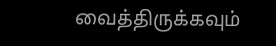வைத்திருக்கவும்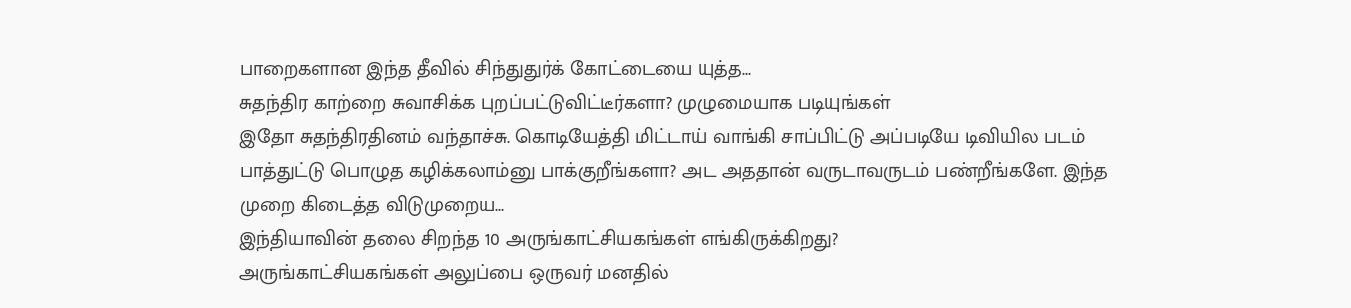பாறைகளான இந்த தீவில் சிந்துதுர்க் கோட்டையை யுத்த...
சுதந்திர காற்றை சுவாசிக்க புறப்பட்டுவிட்டீர்களா? முழுமையாக படியுங்கள்
இதோ சுதந்திரதினம் வந்தாச்சு. கொடியேத்தி மிட்டாய் வாங்கி சாப்பிட்டு அப்படியே டிவியில படம் பாத்துட்டு பொழுத கழிக்கலாம்னு பாக்குறீங்களா? அட அததான் வருடாவருடம் பண்றீங்களே. இந்த முறை கிடைத்த விடுமுறைய...
இந்தியாவின் தலை சிறந்த 10 அருங்காட்சியகங்கள் எங்கிருக்கிறது?
அருங்காட்சியகங்கள் அலுப்பை ஒருவர் மனதில்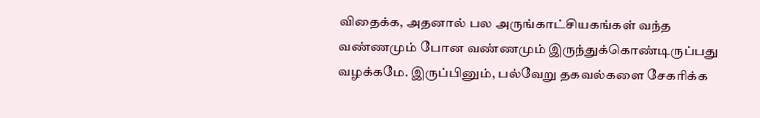விதைக்க, அதனால் பல அருங்காட்சியகங்கள் வந்த வண்ணமும் போன வண்ணமும் இருந்துக்கொண்டிருப்பது வழக்கமே. இருப்பினும், பல்வேறு தகவல்களை சேகரிக்க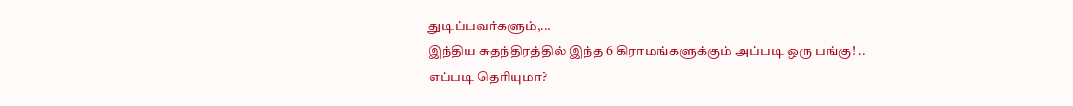துடிப்பவர்களும்,...
இந்திய சுதந்திரத்தில் இந்த 6 கிராமங்களுக்கும் அப்படி ஒரு பங்கு! .. எப்படி தெரியுமா?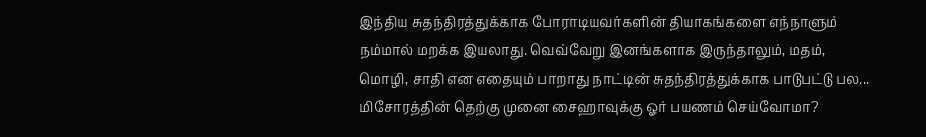இந்திய சுதந்திரத்துக்காக போராடியவர்களின் தியாகங்களை எந்நாளும் நம்மால் மறக்க இயலாது. வெவ்வேறு இனங்களாக இருந்தாலும், மதம், மொழி, சாதி என எதையும் பாறாது நாட்டின் சுதந்திரத்துக்காக பாடுபட்டு பல...
மிசோரத்தின் தெற்கு முனை சைஹாவுக்கு ஓர் பயணம் செய்வோமா?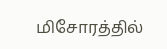மிசோரத்தில்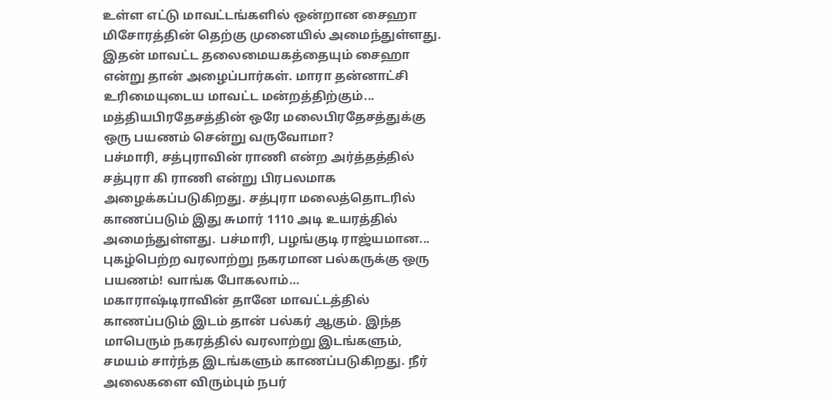உள்ள எட்டு மாவட்டங்களில் ஒன்றான சைஹா மிசோரத்தின் தெற்கு முனையில் அமைந்துள்ளது. இதன் மாவட்ட தலைமையகத்தையும் சைஹா என்று தான் அழைப்பார்கள். மாரா தன்னாட்சி உரிமையுடைய மாவட்ட மன்றத்திற்கும்...
மத்தியபிரதேசத்தின் ஒரே மலைபிரதேசத்துக்கு ஒரு பயணம் சென்று வருவோமா?
பச்மாரி, சத்புராவின் ராணி என்ற அர்த்தத்தில் சத்புரா கி ராணி என்று பிரபலமாக அழைக்கப்படுகிறது. சத்புரா மலைத்தொடரில் காணப்படும் இது சுமார் 1110 அடி உயரத்தில் அமைந்துள்ளது. பச்மாரி, பழங்குடி ராஜ்யமான...
புகழ்பெற்ற வரலாற்று நகரமான பல்கருக்கு ஒரு பயணம்! வாங்க போகலாம்…
மகாராஷ்டிராவின் தானே மாவட்டத்தில் காணப்படும் இடம் தான் பல்கர் ஆகும். இந்த மாபெரும் நகரத்தில் வரலாற்று இடங்களும், சமயம் சார்ந்த இடங்களும் காணப்படுகிறது. நீர் அலைகளை விரும்பும் நபர்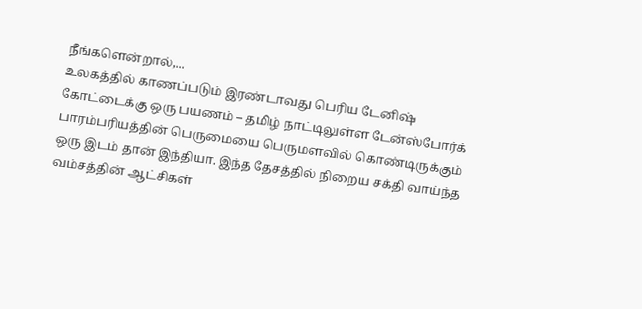நீங்களென்றால்,...
உலகத்தில் காணப்படும் இரண்டாவது பெரிய டேனிஷ் கோட்டைக்கு ஒரு பயணம் – தமிழ் நாட்டிலுள்ள டேன்ஸ்போர்க்
பாரம்பரியத்தின் பெருமையை பெருமளவில் கொண்டிருக்கும் ஒரு இடம் தான் இந்தியா. இந்த தேசத்தில் நிறைய சக்தி வாய்ந்த வம்சத்தின் ஆட்சிகள்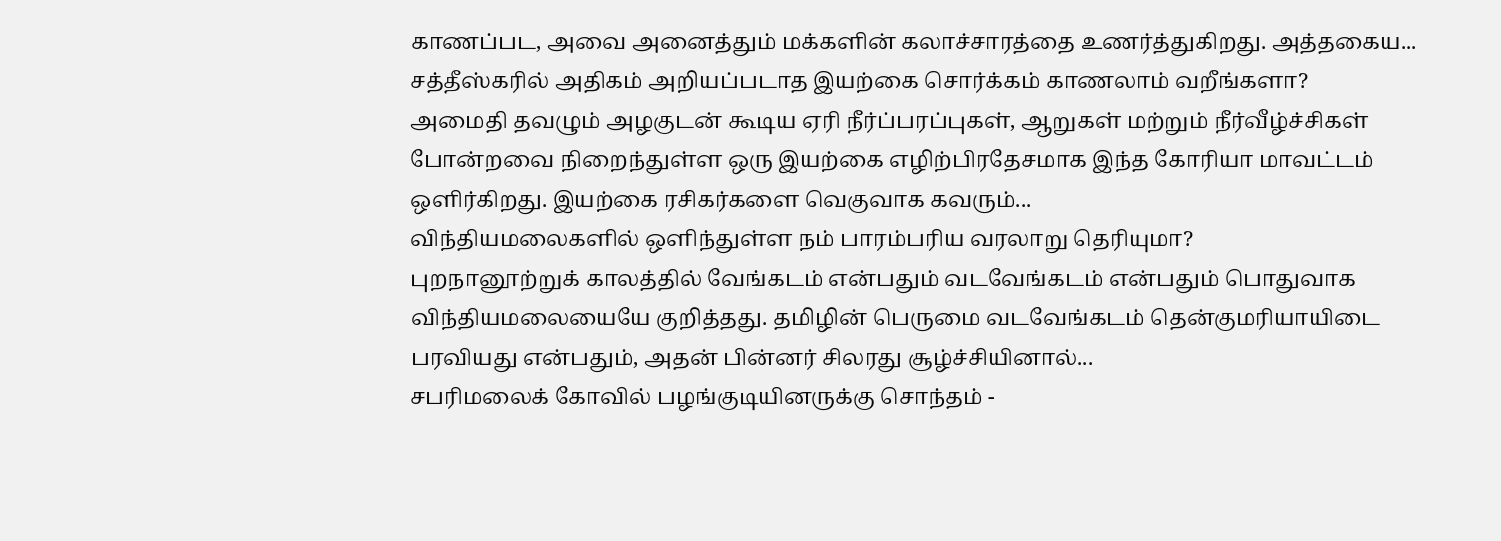காணப்பட, அவை அனைத்தும் மக்களின் கலாச்சாரத்தை உணர்த்துகிறது. அத்தகைய...
சத்தீஸ்கரில் அதிகம் அறியப்படாத இயற்கை சொர்க்கம் காணலாம் வறீங்களா?
அமைதி தவழும் அழகுடன் கூடிய ஏரி நீர்ப்பரப்புகள், ஆறுகள் மற்றும் நீர்வீழ்ச்சிகள் போன்றவை நிறைந்துள்ள ஒரு இயற்கை எழிற்பிரதேசமாக இந்த கோரியா மாவட்டம் ஒளிர்கிறது. இயற்கை ரசிகர்களை வெகுவாக கவரும்...
விந்தியமலைகளில் ஒளிந்துள்ள நம் பாரம்பரிய வரலாறு தெரியுமா?
புறநானூற்றுக் காலத்தில் வேங்கடம் என்பதும் வடவேங்கடம் என்பதும் பொதுவாக விந்தியமலையையே குறித்தது. தமிழின் பெருமை வடவேங்கடம் தென்குமரியாயிடை பரவியது என்பதும், அதன் பின்னர் சிலரது சூழ்ச்சியினால்...
சபரிமலைக் கோவில் பழங்குடியினருக்கு சொந்தம் -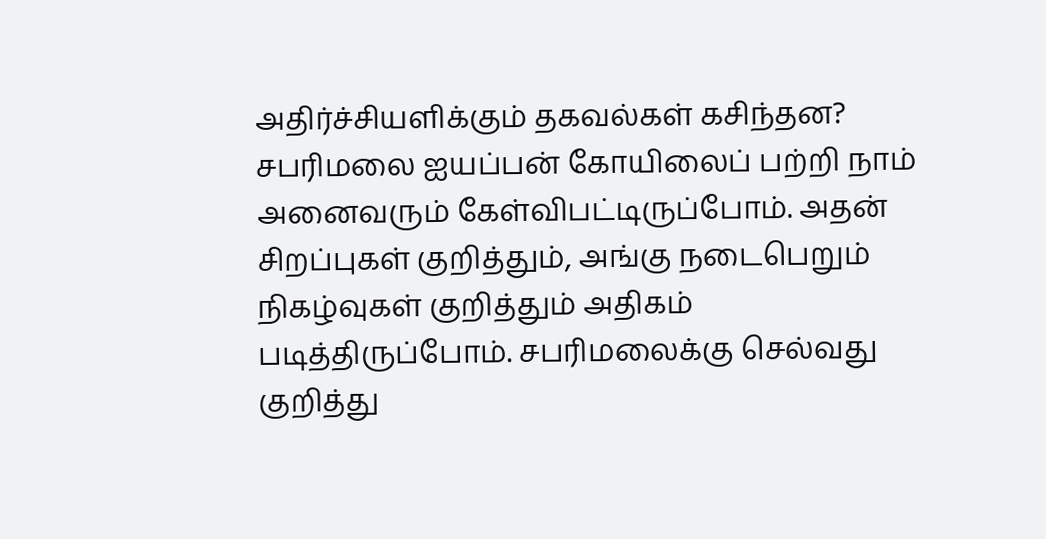அதிர்ச்சியளிக்கும் தகவல்கள் கசிந்தன?
சபரிமலை ஐயப்பன் கோயிலைப் பற்றி நாம் அனைவரும் கேள்விபட்டிருப்போம். அதன் சிறப்புகள் குறித்தும், அங்கு நடைபெறும் நிகழ்வுகள் குறித்தும் அதிகம் படித்திருப்போம். சபரிமலைக்கு செல்வது குறித்து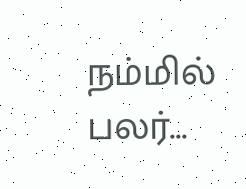நம்மில் பலர்...